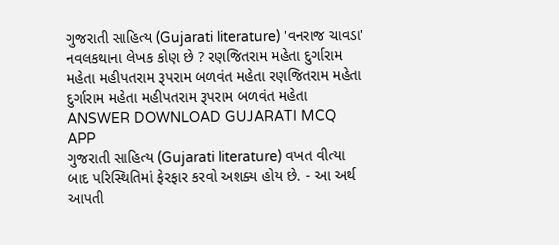ગુજરાતી સાહિત્ય (Gujarati literature) 'વનરાજ ચાવડા' નવલકથાના લેખક કોણ છે ? રણજિતરામ મહેતા દુર્ગારામ મહેતા મહીપતરામ રૂપરામ બળવંત મહેતા રણજિતરામ મહેતા દુર્ગારામ મહેતા મહીપતરામ રૂપરામ બળવંત મહેતા ANSWER DOWNLOAD GUJARATI MCQ APP
ગુજરાતી સાહિત્ય (Gujarati literature) વખત વીત્યા બાદ પરિસ્થિતિમાં ફેરફાર કરવો અશક્ય હોય છે. - આ અર્થ આપતી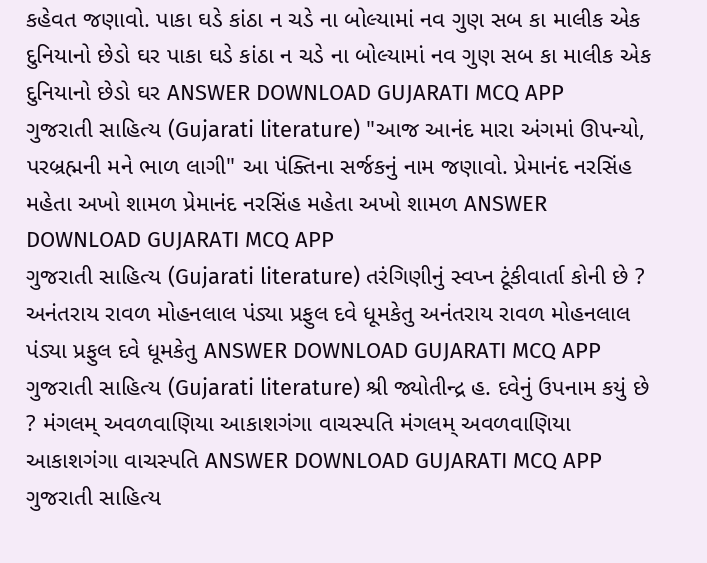કહેવત જણાવો. પાકા ઘડે કાંઠા ન ચડે ના બોલ્યામાં નવ ગુણ સબ કા માલીક એક દુનિયાનો છેડો ઘર પાકા ઘડે કાંઠા ન ચડે ના બોલ્યામાં નવ ગુણ સબ કા માલીક એક દુનિયાનો છેડો ઘર ANSWER DOWNLOAD GUJARATI MCQ APP
ગુજરાતી સાહિત્ય (Gujarati literature) "આજ આનંદ મારા અંગમાં ઊપન્યો, પરબ્રહ્મની મને ભાળ લાગી" આ પંક્તિના સર્જકનું નામ જણાવો. પ્રેમાનંદ નરસિંહ મહેતા અખો શામળ પ્રેમાનંદ નરસિંહ મહેતા અખો શામળ ANSWER DOWNLOAD GUJARATI MCQ APP
ગુજરાતી સાહિત્ય (Gujarati literature) તરંગિણીનું સ્વપ્ન ટૂંકીવાર્તા કોની છે ? અનંતરાય રાવળ મોહનલાલ પંડ્યા પ્રફુલ દવે ધૂમકેતુ અનંતરાય રાવળ મોહનલાલ પંડ્યા પ્રફુલ દવે ધૂમકેતુ ANSWER DOWNLOAD GUJARATI MCQ APP
ગુજરાતી સાહિત્ય (Gujarati literature) શ્રી જ્યોતીન્દ્ર હ. દવેનું ઉપનામ કયું છે ? મંગલમ્ અવળવાણિયા આકાશગંગા વાચસ્પતિ મંગલમ્ અવળવાણિયા આકાશગંગા વાચસ્પતિ ANSWER DOWNLOAD GUJARATI MCQ APP
ગુજરાતી સાહિત્ય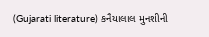(Gujarati literature) કનૈયાલાલ મુનશીની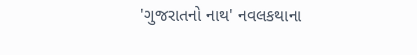'ગુજરાતનો નાથ' નવલકથાના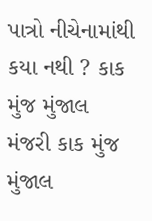પાત્રો નીચેનામાંથી કયા નથી ? કાક મુંજ મુંજાલ મંજરી કાક મુંજ મુંજાલ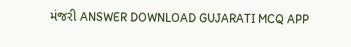મંજરી ANSWER DOWNLOAD GUJARATI MCQ APP